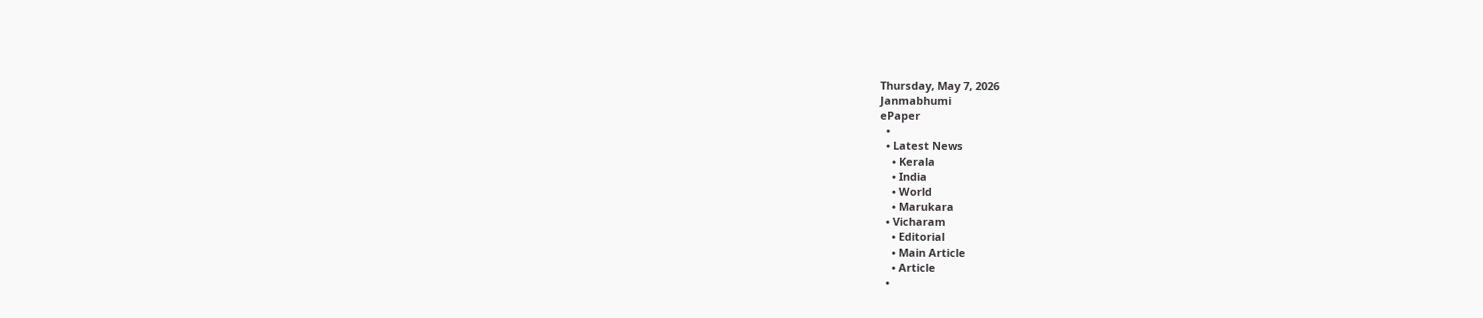Thursday, May 7, 2026
Janmabhumi
ePaper
  •
  • Latest News
    • Kerala
    • India
    • World
    • Marukara
  • Vicharam
    • Editorial
    • Main Article
    • Article
  •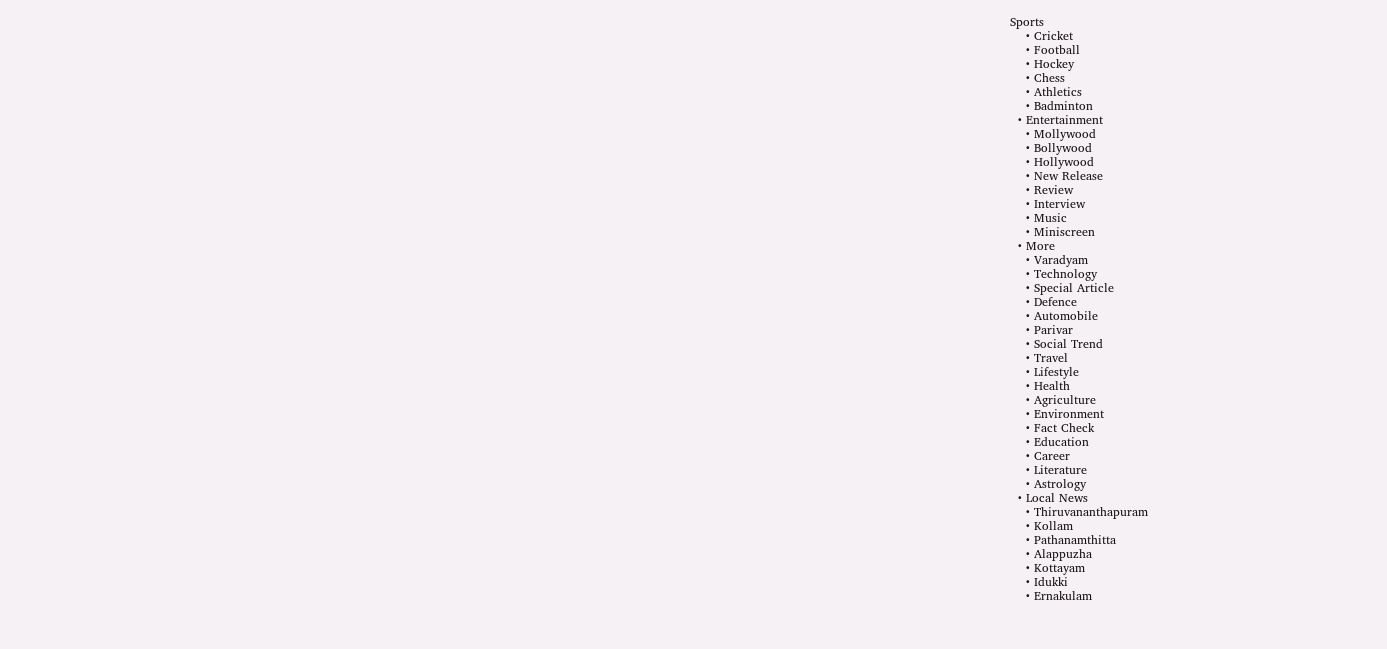Sports
    • Cricket
    • Football
    • Hockey
    • Chess
    • Athletics
    • Badminton
  • Entertainment
    • Mollywood
    • Bollywood
    • Hollywood
    • New Release
    • Review
    • Interview
    • Music
    • Miniscreen
  • More
    • Varadyam
    • Technology
    • Special Article
    • Defence
    • Automobile
    • Parivar
    • Social Trend
    • Travel
    • Lifestyle
    • Health
    • Agriculture
    • Environment
    • Fact Check
    • Education
    • Career
    • Literature
    • Astrology
  • Local News
    • Thiruvananthapuram
    • Kollam
    • Pathanamthitta
    • Alappuzha
    • Kottayam
    • Idukki
    • Ernakulam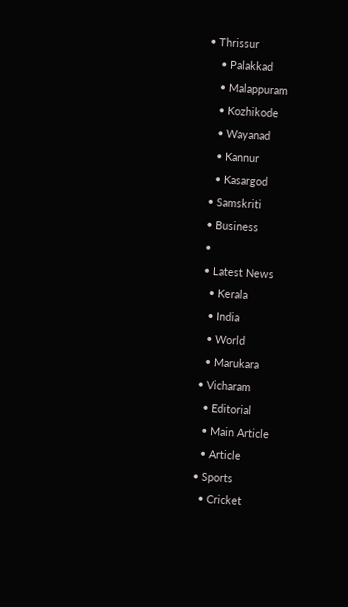• Thrissur
    • Palakkad
    • Malappuram
    • Kozhikode
    • Wayanad
    • Kannur
    • Kasargod
  • Samskriti
  • Business
  •
  • Latest News
    • Kerala
    • India
    • World
    • Marukara
  • Vicharam
    • Editorial
    • Main Article
    • Article
  • Sports
    • Cricket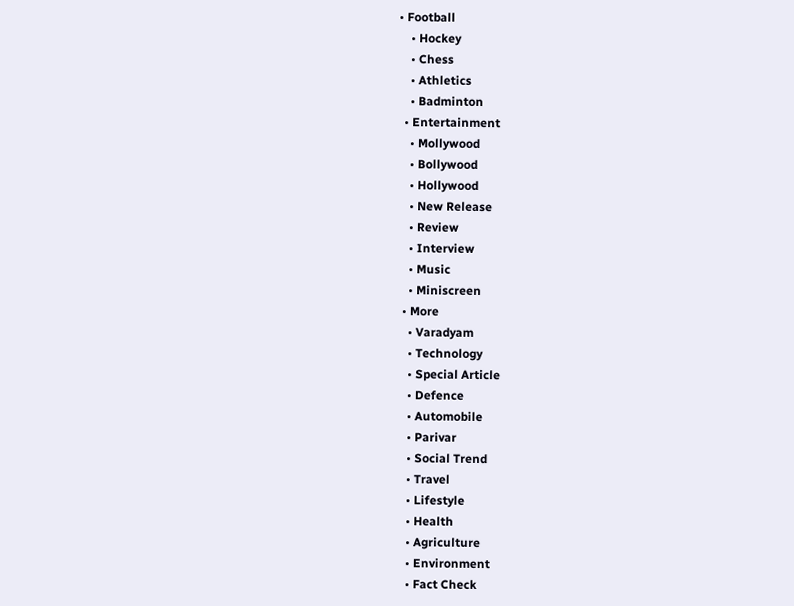• Football
    • Hockey
    • Chess
    • Athletics
    • Badminton
  • Entertainment
    • Mollywood
    • Bollywood
    • Hollywood
    • New Release
    • Review
    • Interview
    • Music
    • Miniscreen
  • More
    • Varadyam
    • Technology
    • Special Article
    • Defence
    • Automobile
    • Parivar
    • Social Trend
    • Travel
    • Lifestyle
    • Health
    • Agriculture
    • Environment
    • Fact Check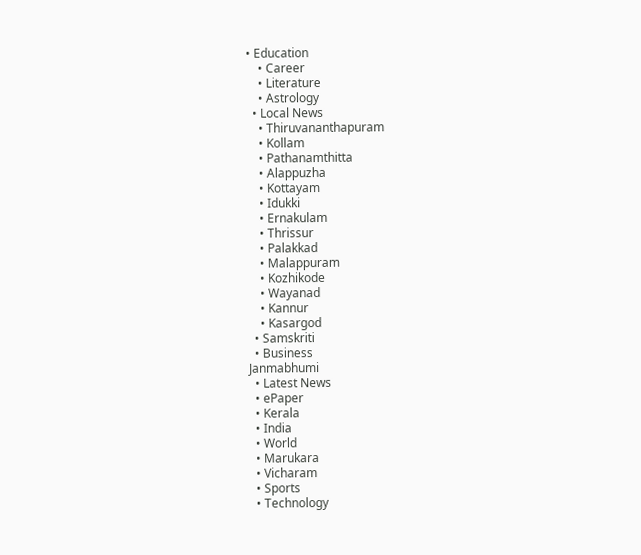• Education
    • Career
    • Literature
    • Astrology
  • Local News
    • Thiruvananthapuram
    • Kollam
    • Pathanamthitta
    • Alappuzha
    • Kottayam
    • Idukki
    • Ernakulam
    • Thrissur
    • Palakkad
    • Malappuram
    • Kozhikode
    • Wayanad
    • Kannur
    • Kasargod
  • Samskriti
  • Business
Janmabhumi
  • Latest News
  • ePaper
  • Kerala
  • India
  • World
  • Marukara
  • Vicharam
  • Sports
  • Technology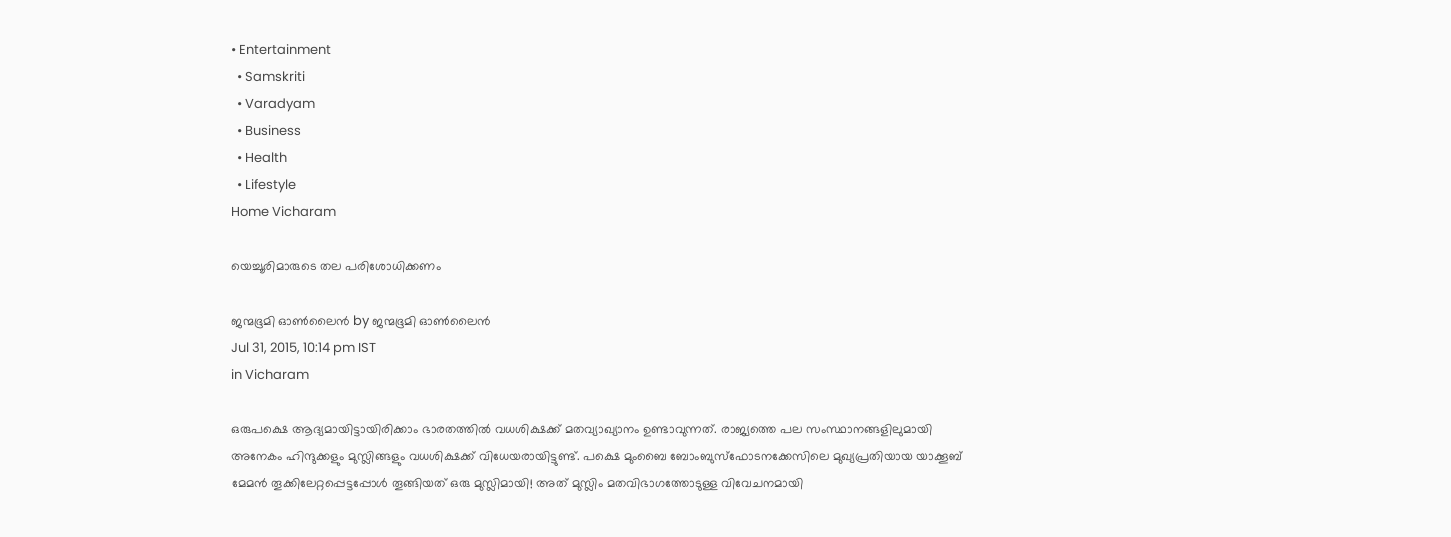• Entertainment
  • Samskriti
  • Varadyam
  • Business
  • Health
  • Lifestyle
Home Vicharam

യെച്ചൂരിമാരുടെ തല പരിശോധിക്കണം

ജന്മഭൂമി ഓണ്‍ലൈന്‍ by ജന്മഭൂമി ഓണ്‍ലൈന്‍
Jul 31, 2015, 10:14 pm IST
in Vicharam

ഒരുപക്ഷെ ആദ്യമായിട്ടായിരിക്കാം ഭാരതത്തില്‍ വധശിക്ഷക്ക് മതവ്യാഖ്യാനം ഉണ്ടാവുന്നത്. രാജ്യത്തെ പല സംസ്ഥാനങ്ങളിലുമായി അനേകം ഹിന്ദുക്കളും മുസ്ലിങ്ങളും വധശിക്ഷക്ക് വിധേയരായിട്ടുണ്ട്. പക്ഷെ മുംബൈ ബോംബുസ്‌ഫോടനക്കേസിലെ മുഖ്യപ്രതിയായ യാക്കൂബ് മേമന്‍ തൂക്കിലേറ്റപ്പെട്ടപ്പോള്‍ തൂങ്ങിയത് ഒരു മുസ്ലിമായി! അത് മുസ്ലിം മതവിഭാഗത്തോടുള്ള വിവേചനമായി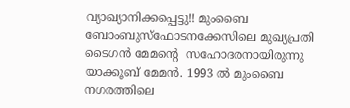വ്യാഖ്യാനിക്കപ്പെട്ടു!! മുംബൈ ബോംബുസ്‌ഫോടനക്കേസിലെ മുഖ്യപ്രതി ടൈഗന്‍ മേമന്റെ  സഹോദരനായിരുന്നു യാക്കൂബ് മേമന്‍. 1993 ല്‍ മുംബൈ നഗരത്തിലെ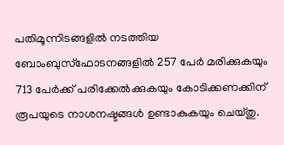പതിമൂന്നിടങ്ങളില്‍ നടത്തിയ ബോംബുസ്‌ഫോടനങ്ങളില്‍ 257 പേര്‍ മരിക്കുകയും 713 പേര്‍ക്ക് പരിക്കേല്‍ക്കുകയും കോടിക്കണക്കിന് രൂപയുടെ നാശനഷ്ടങ്ങള്‍ ഉണ്ടാകുകയും ചെയ്തു.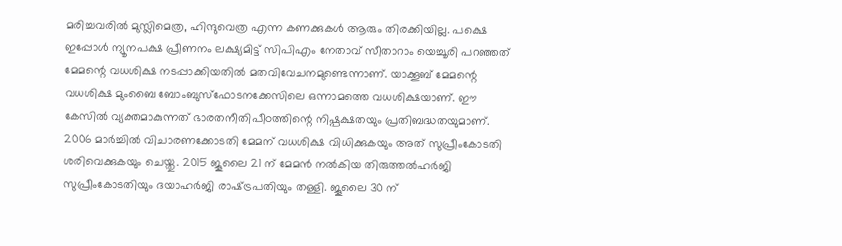മരിച്ചവരില്‍ മുസ്ലിമെത്ര, ഹിന്ദുവെത്ര എന്ന കണക്കുകള്‍ ആരും തിരക്കിയില്ല. പക്ഷെ ഇപ്പോള്‍ ന്യൂനപക്ഷ പ്രീണനം ലക്ഷ്യമിട്ട് സിപിഎം നേതാവ് സീതാറാം യെച്ചൂരി പറഞ്ഞത് മേമന്റെ വധശിക്ഷ നടപ്പാക്കിയതില്‍ മതവിവേചനമുണ്ടെന്നാണ്. യാക്കൂബ് മേമന്റെ വധശിക്ഷ മുംബൈ ബോംബുസ്‌ഫോടനക്കേസിലെ ഒന്നാമത്തെ വധശിക്ഷയാണ്. ഈ കേസില്‍ വ്യക്തമാകുന്നത് ഭാരതനീതിപീഠത്തിന്റെ നിഷ്പക്ഷതയും പ്രതിബദ്ധതയുമാണ്. 2006 മാര്‍ച്ചില്‍ വിചാരണക്കോടതി മേമന് വധശിക്ഷ വിധിക്കുകയും അത് സുപ്രീംകോടതി ശരിവെക്കുകയും ചെയ്തു. 2015 ജൂലൈ 21 ന് മേമന്‍ നല്‍കിയ തിരുത്തല്‍ഹര്‍ജി സുപ്രീംകോടതിയും ദയാഹര്‍ജി രാഷ്‌ട്രപതിയും തള്ളി. ജൂലൈ 30 ന്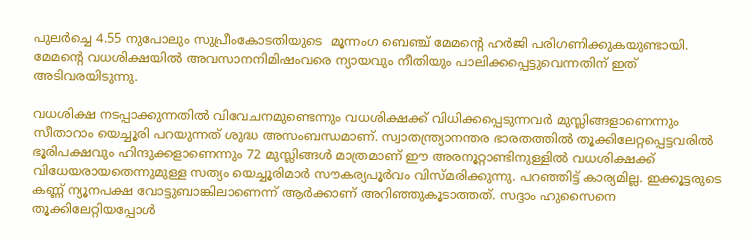പുലര്‍ച്ചെ 4.55 നുപോലും സുപ്രീംകോടതിയുടെ  മൂന്നംഗ ബെഞ്ച് മേമന്റെ ഹര്‍ജി പരിഗണിക്കുകയുണ്ടായി. മേമന്റെ വധശിക്ഷയില്‍ അവസാനനിമിഷംവരെ ന്യായവും നീതിയും പാലിക്കപ്പെട്ടുവെന്നതിന് ഇത് അടിവരയിടുന്നു.

വധശിക്ഷ നടപ്പാക്കുന്നതില്‍ വിവേചനമുണ്ടെന്നും വധശിക്ഷക്ക് വിധിക്കപ്പെടുന്നവര്‍ മുസ്ലിങ്ങളാണെന്നും  സീതാറാം യെച്ചൂരി പറയുന്നത് ശുദ്ധ അസംബന്ധമാണ്. സ്വാതന്ത്ര്യാനന്തര ഭാരതത്തില്‍ തൂക്കിലേറ്റപ്പെട്ടവരില്‍ ഭൂരിപക്ഷവും ഹിന്ദുക്കളാണെന്നും 72 മുസ്ലിങ്ങള്‍ മാത്രമാണ് ഈ അരനൂറ്റാണ്ടിനുള്ളില്‍ വധശിക്ഷക്ക് വിധേയരായതെന്നുമുള്ള സത്യം യെച്ചൂരിമാര്‍ സൗകര്യപൂര്‍വം വിസ്മരിക്കുന്നു. പറഞ്ഞിട്ട് കാര്യമില്ല. ഇക്കൂട്ടരുടെ കണ്ണ് ന്യൂനപക്ഷ വോട്ടുബാങ്കിലാണെന്ന് ആര്‍ക്കാണ് അറിഞ്ഞുകൂടാത്തത്. സദ്ദാം ഹുസൈനെ തൂക്കിലേറ്റിയപ്പോള്‍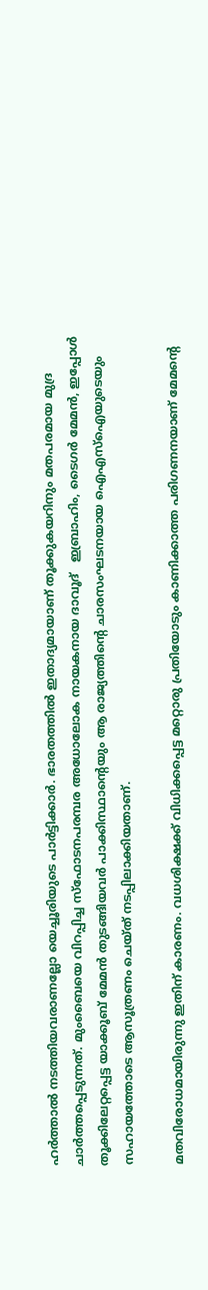ഹര്‍ത്താല്‍ നടത്തിയവരാണല്ലോ യെച്ചൂരിയുടെ പാര്‍ട്ടിക്കാര്‍. ഭാരതത്തില്‍ ഇതാദ്യമായാണ് തൂക്കുകയറിനും മതപരമായ മുദ്ര ചാര്‍ത്തപ്പെടുന്നത്. മുംബൈയെ വിറപ്പിച്ച സ്‌ഫോടനപരമ്പര അധോലോക നായകനായ ദാവൂദ്   ഇബ്രാഹിം, ടൈഗര്‍ മേമന്‍, ഇപ്പോള്‍ തൂക്കിലേറ്റപ്പെട്ട യാക്കൂബ് മേമന്‍ തുടങ്ങിയവര്‍ പാക്കിസ്ഥാന്റെയും ആ രാജ്യത്തിന്റെ ചാരസംഘടനയായ ഐഎസ്‌ഐയുടെയും സഹായത്തോടെ ആസൂത്രണം ചെയ്ത് നടപ്പിലാക്കിയതാണ്.

മതവിരോധമായിരുന്നു ഇതിന് കാരണം. വധശിക്ഷക്ക് വിധിക്കപ്പെട്ട മറ്റൊരു പ്രതിയോടും കാണിക്കാത്ത പരിഗണനയാണ് മേമന്റെ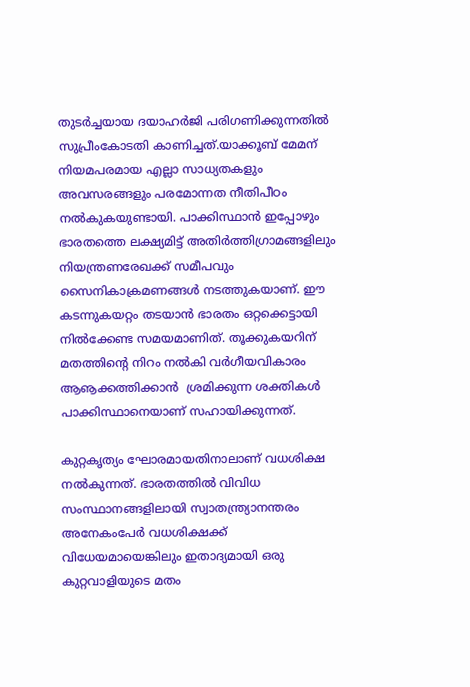തുടര്‍ച്ചയായ ദയാഹര്‍ജി പരിഗണിക്കുന്നതില്‍ സുപ്രീംകോടതി കാണിച്ചത്.യാക്കൂബ് മേമന് നിയമപരമായ എല്ലാ സാധ്യതകളും അവസരങ്ങളും പരമോന്നത നീതിപീഠം നല്‍കുകയുണ്ടായി. പാക്കിസ്ഥാന്‍ ഇപ്പോഴും ഭാരതത്തെ ലക്ഷ്യമിട്ട് അതിര്‍ത്തിഗ്രാമങ്ങളിലും നിയന്ത്രണരേഖക്ക് സമീപവും സൈനികാക്രമണങ്ങള്‍ നടത്തുകയാണ്. ഈ കടന്നുകയറ്റം തടയാന്‍ ഭാരതം ഒറ്റക്കെട്ടായി നില്‍ക്കേണ്ട സമയമാണിത്. തൂക്കുകയറിന് മതത്തിന്റെ നിറം നല്‍കി വര്‍ഗീയവികാരം ആൡക്കത്തിക്കാന്‍  ശ്രമിക്കുന്ന ശക്തികള്‍ പാക്കിസ്ഥാനെയാണ് സഹായിക്കുന്നത്.

കുറ്റകൃത്യം ഘോരമായതിനാലാണ് വധശിക്ഷ നല്‍കുന്നത്. ഭാരതത്തില്‍ വിവിധ സംസ്ഥാനങ്ങളിലായി സ്വാതന്ത്ര്യാനന്തരം അനേകംപേര്‍ വധശിക്ഷക്ക് വിധേയമായെങ്കിലും ഇതാദ്യമായി ഒരു കുറ്റവാളിയുടെ മതം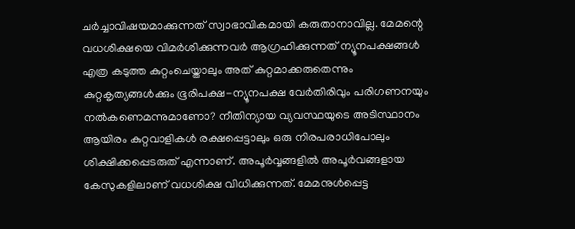ചര്‍ച്ചാവിഷയമാക്കുന്നത് സ്വാഭാവികമായി കരുതാനാവില്ല. മേമന്റെ വധശിക്ഷയെ വിമര്‍ശിക്കുന്നവര്‍ ആഗ്രഹിക്കുന്നത് ന്യൂനപക്ഷങ്ങള്‍ എത്ര കടുത്ത കുറ്റംചെയ്താലും അത് കുറ്റമാക്കരുതെന്നും കുറ്റകൃത്യങ്ങള്‍ക്കും ഭൂരിപക്ഷ-ന്യൂനപക്ഷ വേര്‍തിരിവും പരിഗണനയും നല്‍കണെമന്നുമാണോ? നീതിന്യായ വ്യവസ്ഥയുടെ അടിസ്ഥാനം ആയിരം കുറ്റവാളികള്‍ രക്ഷപ്പെട്ടാലും ഒരു നിരപരാധിപോലും ശിക്ഷിക്കപ്പെടരുത് എന്നാണ്. അപൂര്‍വ്വങ്ങളില്‍ അപൂര്‍വങ്ങളായ കേസുകളിലാണ് വധശിക്ഷ വിധിക്കുന്നത്. മേമനുള്‍പ്പെട്ട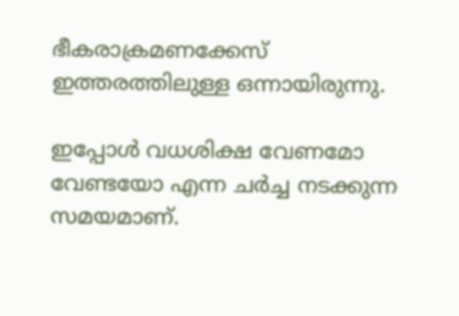ഭീകരാക്രമണക്കേസ് ഇത്തരത്തിലുള്ള ഒന്നായിരുന്നു.

ഇപ്പോള്‍ വധശിക്ഷ വേണമോ വേണ്ടയോ എന്ന ചര്‍ച്ച നടക്കുന്ന സമയമാണ്.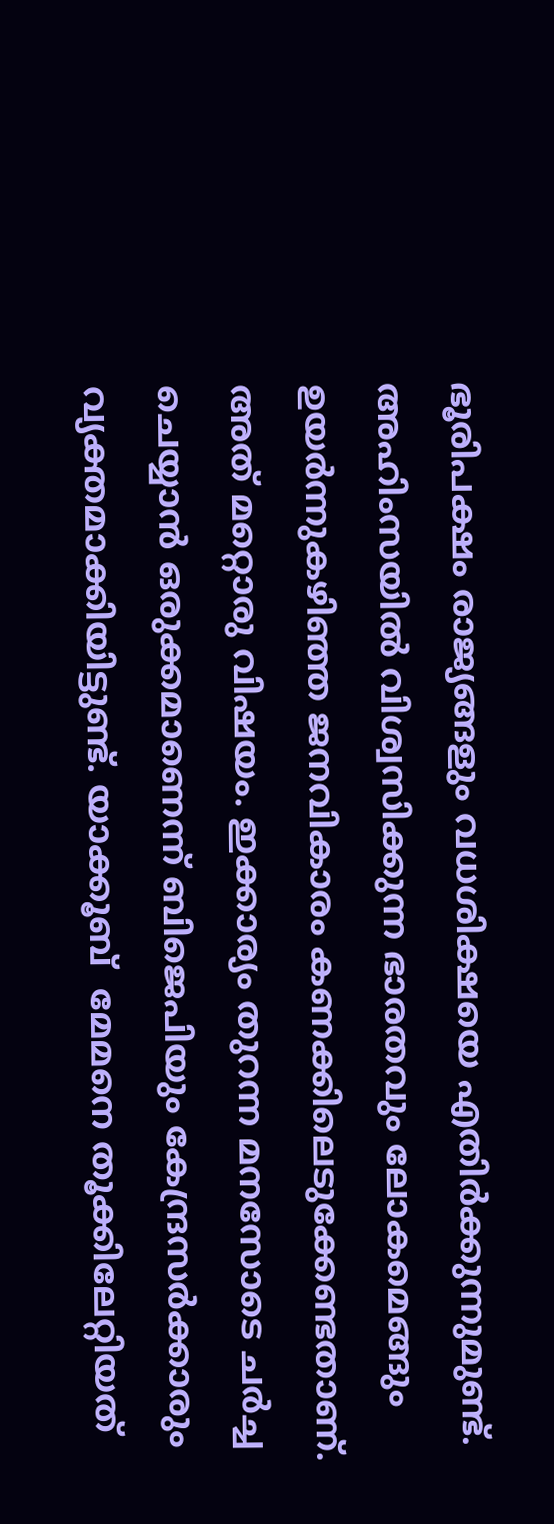ഭൂരിപക്ഷം രാജ്യങ്ങളും വധശിക്ഷയെ എതിര്‍ക്കുന്നുമുണ്ട്. അഹിംസയില്‍ വിശ്വസിക്കുന്ന ഭാരതവും ലോകമെങ്ങും ഉയര്‍ന്നുകഴിഞ്ഞ ജനവികാരം കണക്കിലെടുക്കേണ്ടതാണ്. അത് മറ്റൊരു വിഷയം. ഇക്കാര്യം തുറന്ന മനസോടെ ചര്‍ച്ച ചെയ്യാന്‍ ഒരുക്കമാണെന്ന് ബിജെപിയും കേന്ദ്രസര്‍ക്കാരും വ്യക്തമാക്കിയിട്ടുണ്ട്. യാക്കൂബ്  മേമനെ തൂക്കിലേറ്റിയത്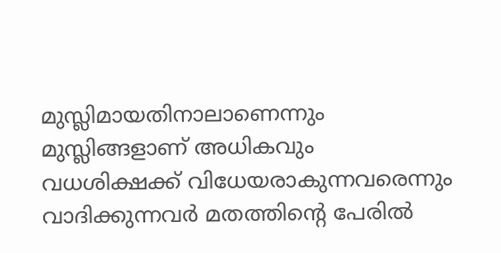മുസ്ലിമായതിനാലാണെന്നും മുസ്ലിങ്ങളാണ് അധികവും വധശിക്ഷക്ക് വിധേയരാകുന്നവരെന്നും വാദിക്കുന്നവര്‍ മതത്തിന്റെ പേരില്‍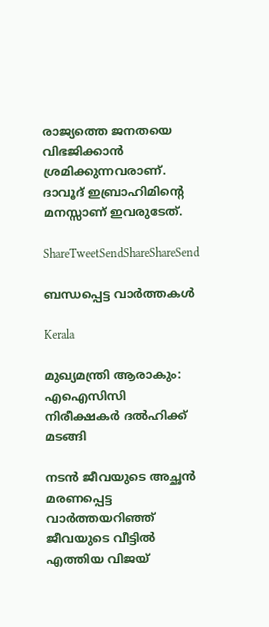രാജ്യത്തെ ജനതയെ വിഭജിക്കാന്‍ ശ്രമിക്കുന്നവരാണ്. ദാവൂദ് ഇബ്രാഹിമിന്റെ മനസ്സാണ് ഇവരുടേത്.

ShareTweetSendShareShareSend

ബന്ധപ്പെട്ട വാര്‍ത്തകള്‍

Kerala

മുഖ്യമന്ത്രി ആരാകും: എഐസിസി നിരീക്ഷകര്‍ ദല്‍ഹിക്ക് മടങ്ങി

നടന്‍ ജീവയുടെ അച്ഛന്‍ മരണപ്പെട്ട വാര്‍ത്തയറിഞ്ഞ് ജീവയുടെ വീട്ടില്‍ എത്തിയ വിജയ്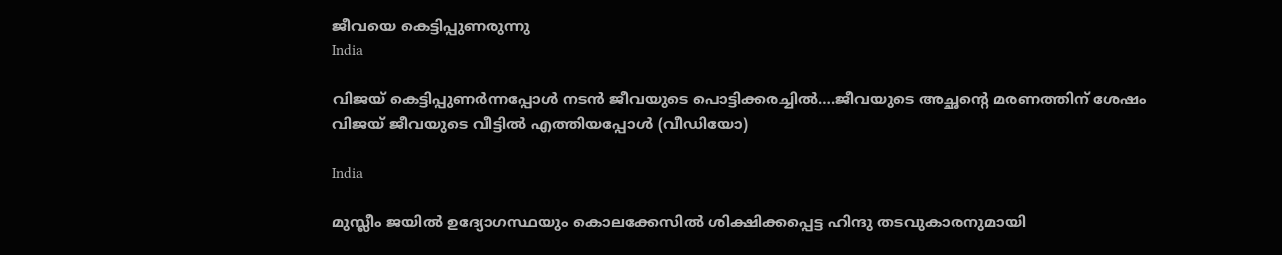ജീവയെ കെട്ടിപ്പുണരുന്നു
India

വിജയ് കെട്ടിപ്പുണര്‍ന്നപ്പോള്‍ നടന്‍ ജീവയുടെ പൊട്ടിക്കരച്ചില്‍….ജീവയുടെ അച്ഛന്റെ മരണത്തിന് ശേഷം വിജയ് ജീവയുടെ വീട്ടില്‍ എത്തിയപ്പോള്‍ (വീഡിയോ)

India

മുസ്ലീം ജയില്‍ ഉദ്യോഗസ്ഥയും കൊലക്കേസില്‍ ശിക്ഷിക്കപ്പെട്ട ഹിന്ദു തടവുകാരനുമായി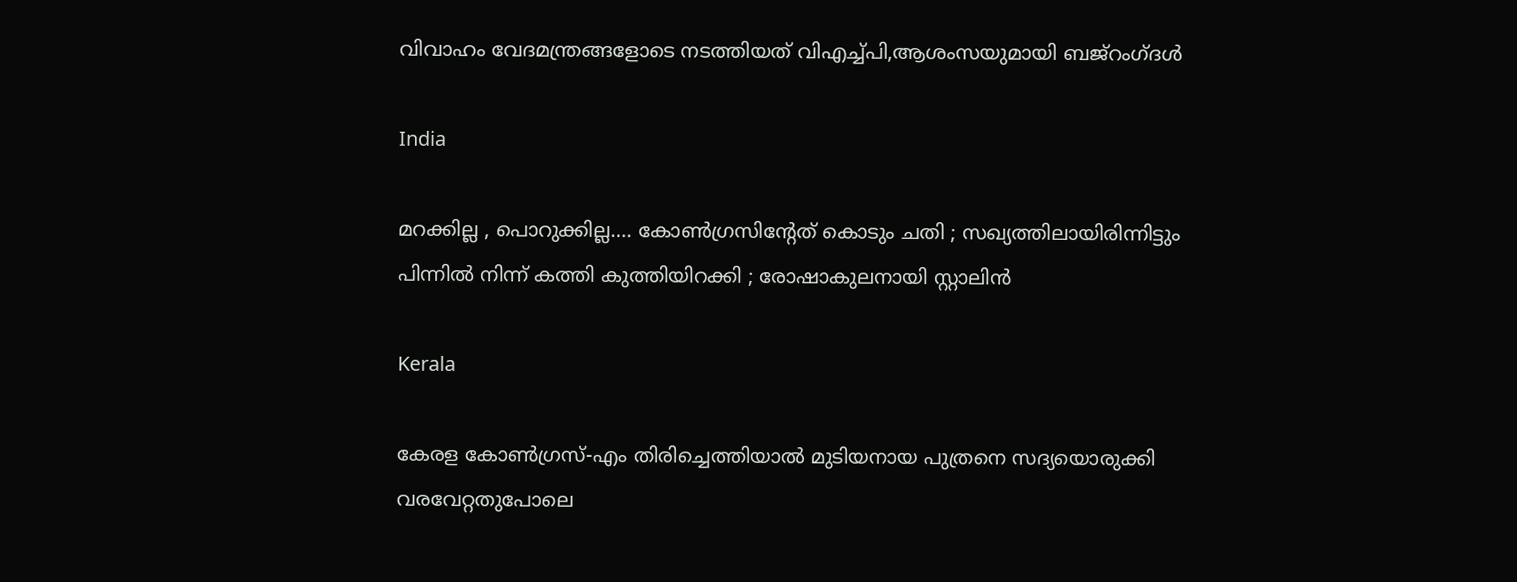വിവാഹം വേദമന്ത്രങ്ങളോടെ നടത്തിയത് വിഎച്ച്പി,ആശംസയുമായി ബജ്‌റംഗ്ദള്‍

India

മറക്കില്ല , പൊറുക്കില്ല…. കോൺഗ്രസിൻ്റേത് കൊടും ചതി ; സഖ്യത്തിലായിരിന്നിട്ടും പിന്നിൽ നിന്ന് കത്തി കുത്തിയിറക്കി ; രോഷാകുലനായി സ്റ്റാലിൻ

Kerala

കേരള കോണ്‍ഗ്രസ്-എം തിരിച്ചെത്തിയാല്‍ മുടിയനായ പുത്രനെ സദ്യയൊരുക്കി വരവേറ്റതുപോലെ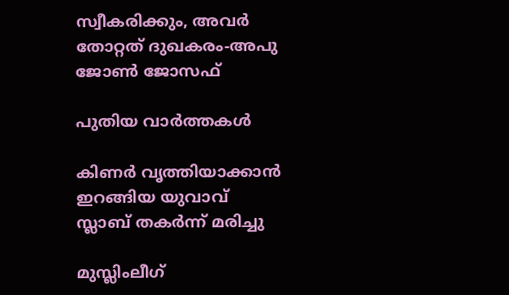സ്വീകരിക്കും, അവര്‍ തോറ്റത് ദുഖകരം-അപു ജോണ്‍ ജോസഫ്

പുതിയ വാര്‍ത്തകള്‍

കിണര്‍ വൃത്തിയാക്കാന്‍ ഇറങ്ങിയ യുവാവ് സ്ലാബ് തകര്‍ന്ന് മരിച്ചു

മുസ്ലിംലീഗ്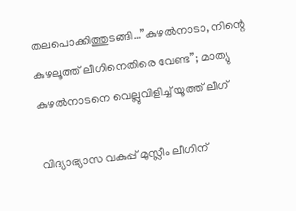തലപൊക്കിത്തുടങ്ങി…”കുഴൽനാടാ, നിന്റെ കുഴലൂത്ത് ലീഗിനെതിരെ വേണ്ട”; മാത്യു കുഴൽനാടനെ വെല്ലുവിളിച്ച് യൂത്ത് ലീഗ്

വിദ്യാഭ്യാസ വകുപ്പ് മുസ്ലീം ലീഗിന്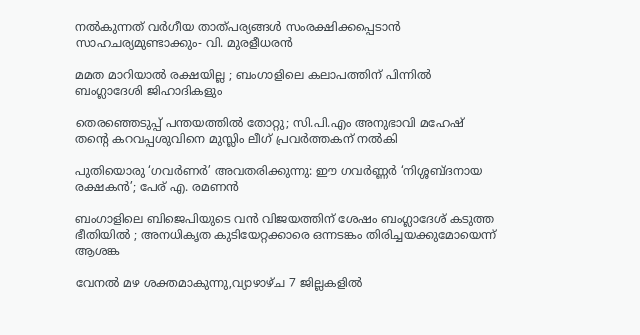നല്‍കുന്നത് വര്‍ഗീയ താത്പര്യങ്ങള്‍ സംരക്ഷിക്കപ്പെടാന്‍ സാഹചര്യമുണ്ടാക്കും- വി. മുരളീധരന്‍

മമത മാറിയാൽ രക്ഷയില്ല ; ബംഗാളിലെ കലാപത്തിന് പിന്നിൽ ബംഗ്ലാദേശി ജിഹാദികളും

തെരഞ്ഞെടുപ്പ് പന്തയത്തില്‍ തോറ്റു; സി.പി.എം അനുഭാവി മഹേഷ് തന്റെ കറവപ്പശുവിനെ മുസ്ലിം ലീഗ് പ്രവര്‍ത്തകന് നല്‍കി

പുതിയൊരു ‘ഗവർണർ’ അവതരിക്കുന്നു: ഈ ഗവർണ്ണർ ‘നിശ്ശബ്ദനായ രക്ഷകൻ’; പേര് എ. രമണൻ

ബംഗാളിലെ ബിജെപിയുടെ വൻ വിജയത്തിന് ശേഷം ബംഗ്ലാദേശ് കടുത്ത ഭീതിയിൽ ; അനധികൃത കുടിയേറ്റക്കാരെ ഒന്നടങ്കം തിരിച്ചയക്കുമോയെന്ന് ആശങ്ക

വേനല്‍ മഴ ശക്തമാകുന്നു,വ്യാഴാഴ്ച 7 ജില്ലകളില്‍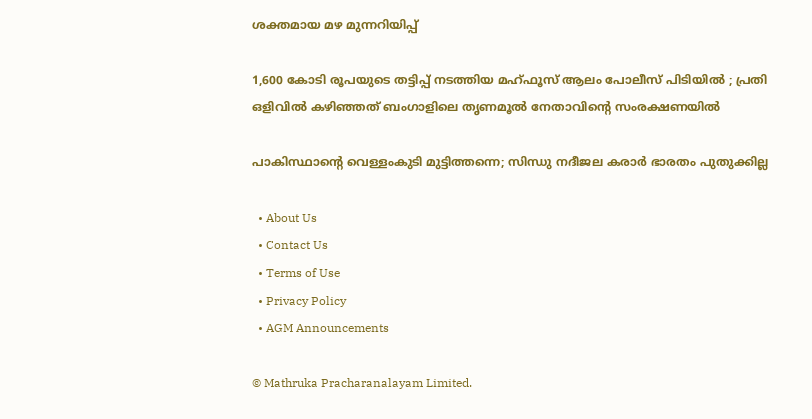ശക്തമായ മഴ മുന്നറിയിപ്പ്

1,600 കോടി രൂപയുടെ തട്ടിപ്പ് നടത്തിയ മഹ്ഫൂസ് ആലം പോലീസ് പിടിയിൽ ; പ്രതി ഒളിവിൽ കഴിഞ്ഞത് ബംഗാളിലെ തൃണമൂൽ നേതാവിന്റെ സംരക്ഷണയിൽ

പാകിസ്ഥാന്റെ വെള്ളംകുടി മുട്ടിത്തന്നെ; സിന്ധു നദീജല കരാർ ഭാരതം പുതുക്കില്ല

  • About Us
  • Contact Us
  • Terms of Use
  • Privacy Policy
  • AGM Announcements

© Mathruka Pracharanalayam Limited.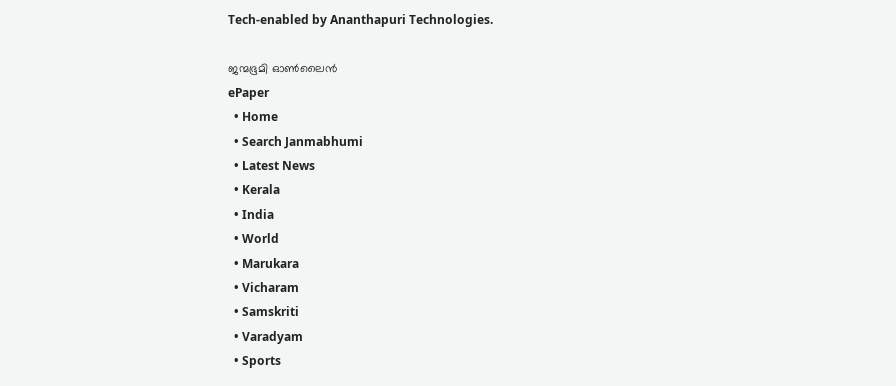Tech-enabled by Ananthapuri Technologies.

ജന്മഭൂമി ഓണ്‍ലൈന്‍
ePaper
  • Home
  • Search Janmabhumi
  • Latest News
  • Kerala
  • India
  • World
  • Marukara
  • Vicharam
  • Samskriti
  • Varadyam
  • Sports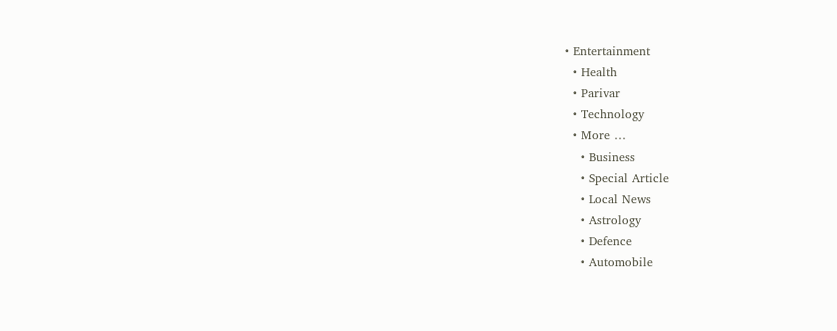• Entertainment
  • Health
  • Parivar
  • Technology
  • More …
    • Business
    • Special Article
    • Local News
    • Astrology
    • Defence
    • Automobile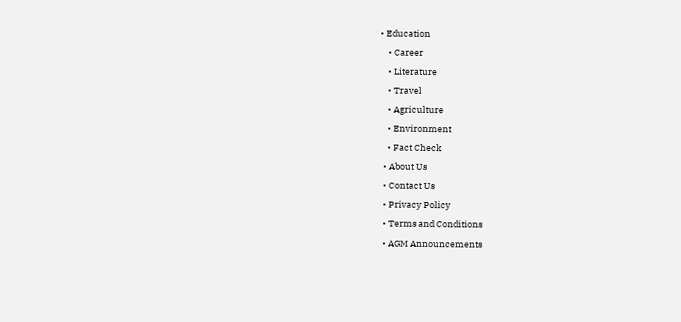• Education
    • Career
    • Literature
    • Travel
    • Agriculture
    • Environment
    • Fact Check
  • About Us
  • Contact Us
  • Privacy Policy
  • Terms and Conditions
  • AGM Announcements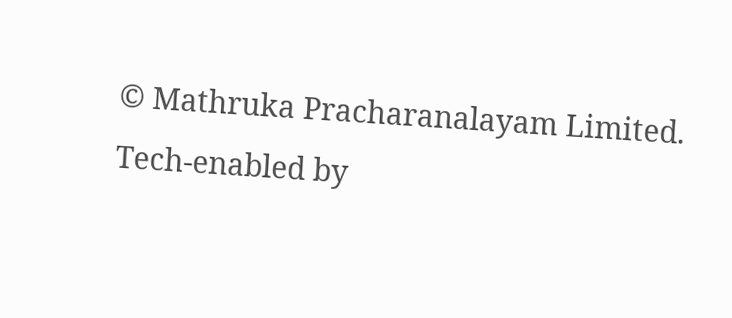© Mathruka Pracharanalayam Limited.
Tech-enabled by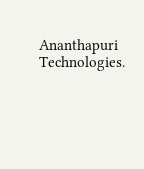Ananthapuri Technologies.